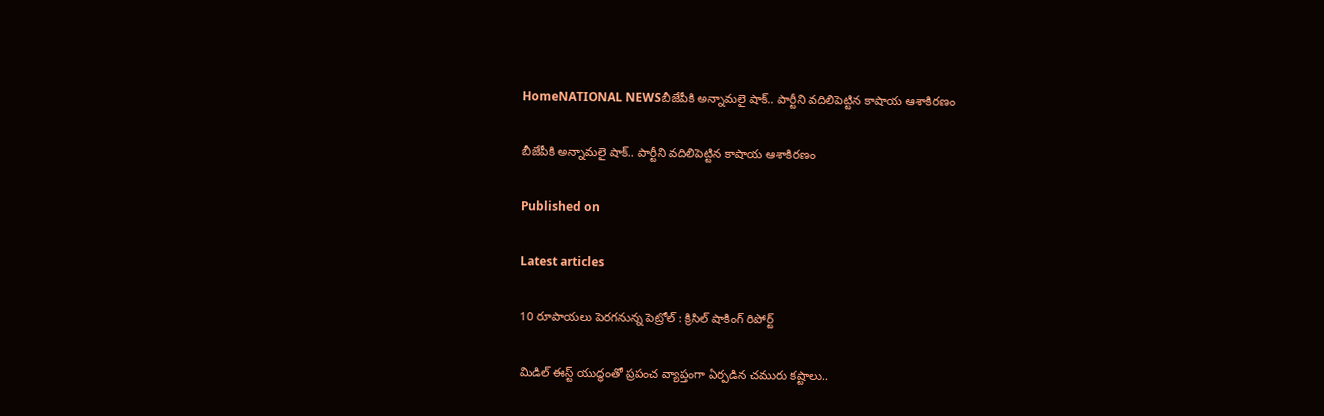HomeNATIONAL NEWSబీజేపీకి అన్నామలై షాక్.. పార్టీని వదిలిపెట్టిన కాషాయ ఆశాకిరణం

బీజేపీకి అన్నామలై షాక్.. పార్టీని వదిలిపెట్టిన కాషాయ ఆశాకిరణం

Published on

Latest articles

10 రూపాయలు పెరగనున్న పెట్రోల్ : క్రిసిల్ షాకింగ్ రిపోర్ట్

మిడిల్ ఈస్ట్ యుద్ధంతో ప్రపంచ వ్యాప్తంగా ఏర్పడిన చమురు కష్టాలు..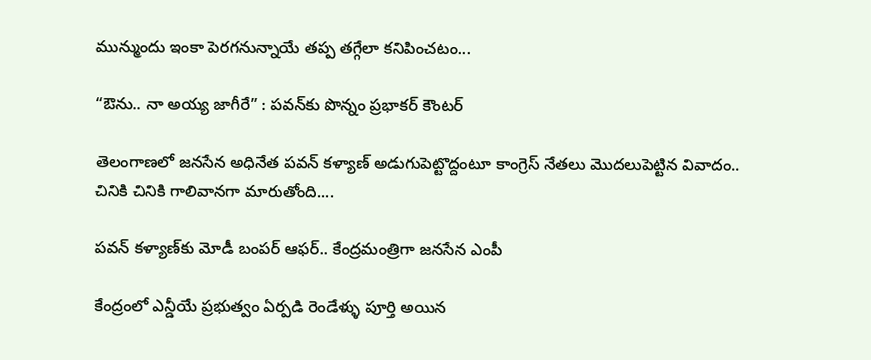మున్ముందు ఇంకా పెరగనున్నాయే తప్ప తగ్గేలా కనిపించటం...

“ఔను.. నా అయ్య జాగీరే” : పవన్‌కు పొన్నం ప్రభాకర్ కౌంటర్

తెలంగాణలో జనసేన అధినేత పవన్ కళ్యాణ్ అడుగుపెట్టొద్దంటూ కాంగ్రెస్ నేతలు మొదలుపెట్టిన వివాదం.. చినికి చినికి గాలివానగా మారుతోంది....

పవన్ కళ్యాణ్‌కు మోడీ బంపర్ ఆఫర్.. కేంద్రమంత్రిగా జనసేన ఎంపీ

కేంద్రంలో ఎన్డీయే ప్రభుత్వం ఏర్పడి రెండేళ్ళు పూర్తి అయిన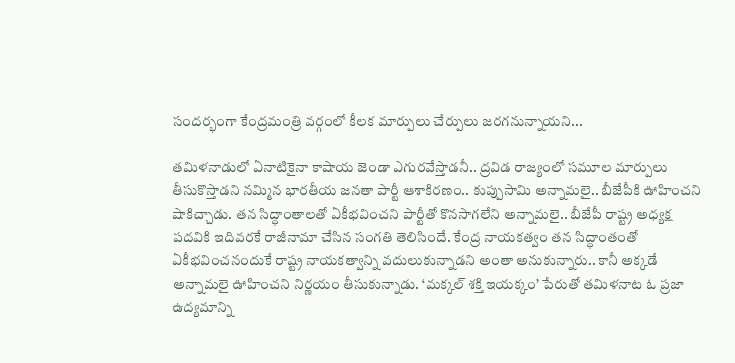సందర్భంగా కేంద్రమంత్రి వర్గంలో కీలక మార్పులు చేర్పులు జరగనున్నాయని...

తమిళనాడులో ఏనాటికైనా కాషాయ జెండా ఎగురవేస్తాడనీ.. ద్రవిడ రాజ్యంలో సమూల మార్పులు తీసుకొస్తాడని నమ్మిన భారతీయ జనతా పార్టీ ఆశాకిరణం.. కుప్పుసామి అన్నామలై.. బీజేపీకి ఊహించని షాకిచ్చాడు. తన సిద్ధాంతాలతో ఏకీభవించని పార్టీతో కొనసాగలేని అన్నామలై.. బీజేపీ రాష్ట్ర అధ్యక్ష పదవికి ఇదివరకే రాజీనామా చేసిన సంగతి తెలిసిందే. కేంద్ర నాయకత్వం తన సిద్ధాంతంతో ఏకీభవించనందుకే రాష్ట్ర నాయకత్వాన్ని వదులుకున్నాడని అంతా అనుకున్నారు.. కానీ అక్కడే అన్నామలై ఊహించని నిర్ణయం తీసుకున్నాడు. ‘మక్కల్ శక్తి ఇయక్కం’ పేరుతో తమిళనాట ఓ ప్రజా ఉద్యమాన్ని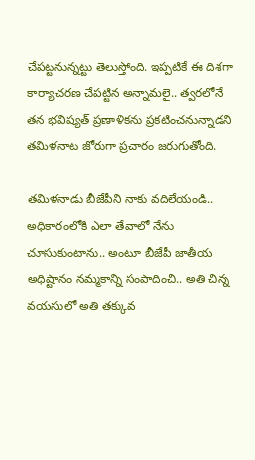చేపట్టనున్నట్టు తెలుస్తోంది. ఇప్పటికే ఈ దిశగా కార్యాచరణ చేపట్టిన అన్నామలై.. త్వరలోనే తన భవిష్యత్ ప్రణాళికను ప్రకటించనున్నాడని తమిళనాట జోరుగా ప్రచారం జరుగుతోంది.

తమిళనాడు బీజేపీని నాకు వదిలేయండి.. అధికారంలోకి ఎలా తేవాలో నేను చూసుకుంటాను.. అంటూ బీజేపీ జాతీయ అధిష్టానం నమ్మకాన్ని సంపాదించి.. అతి చిన్న వయసులో అతి తక్కువ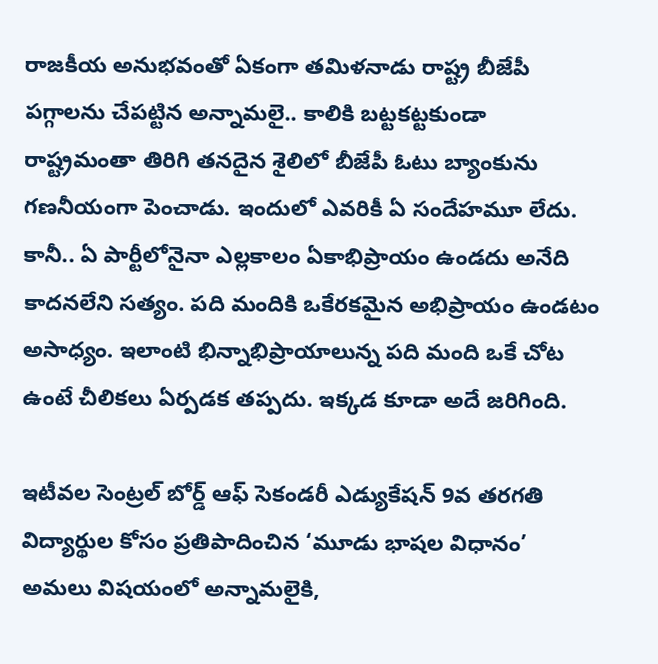రాజకీయ అనుభవంతో ఏకంగా తమిళనాడు రాష్ట్ర బీజేపీ పగ్గాలను చేపట్టిన అన్నామలై.. కాలికి బట్టకట్టకుండా రాష్ట్రమంతా తిరిగి తనదైన శైలిలో బీజేపీ ఓటు బ్యాంకును గణనీయంగా పెంచాడు. ఇందులో ఎవరికీ ఏ సందేహమూ లేదు. కానీ.. ఏ పార్టీలోనైనా ఎల్లకాలం ఏకాభిప్రాయం ఉండదు అనేది కాదనలేని సత్యం. పది మందికి ఒకేరకమైన అభిప్రాయం ఉండటం అసాధ్యం. ఇలాంటి భిన్నాభిప్రాయాలున్న పది మంది ఒకే చోట ఉంటే చీలికలు ఏర్పడక తప్పదు. ఇక్కడ కూడా అదే జరిగింది.

ఇటీవల సెంట్రల్ బోర్డ్ ఆఫ్ సెకండరీ ఎడ్యుకేషన్ 9వ తరగతి విద్యార్థుల కోసం ప్రతిపాదించిన ‘మూడు భాషల విధానం’ అమలు విషయంలో అన్నామలైకి,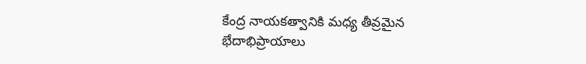కేంద్ర నాయకత్వానికి మధ్య తీవ్రమైన భేదాభిప్రాయాలు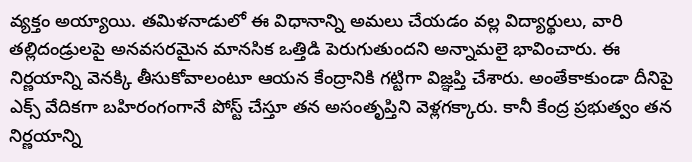వ్యక్తం అయ్యాయి. తమిళనాడులో ఈ విధానాన్ని అమలు చేయడం వల్ల విద్యార్థులు, వారి తల్లిదండ్రులపై అనవసరమైన మానసిక ఒత్తిడి పెరుగుతుందని అన్నామలై భావించారు. ఈ నిర్ణయాన్ని వెనక్కి తీసుకోవాలంటూ ఆయన కేంద్రానికి గట్టిగా విజ్ఞప్తి చేశారు. అంతేకాకుండా దీనిపై ఎక్స్ వేదికగా బహిరంగంగానే పోస్ట్ చేస్తూ తన అసంతృప్తిని వెళ్లగక్కారు. కానీ కేంద్ర ప్రభుత్వం తన నిర్ణయాన్ని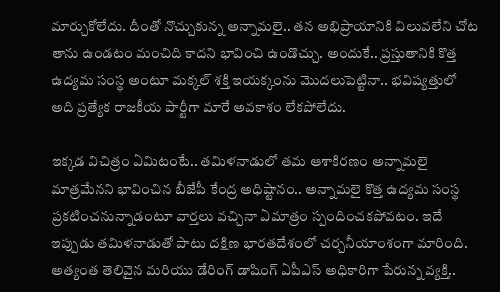మార్చుకోలేదు. దీంతో నొచ్చుకున్న అన్నామలై.. తన అభిప్రాయానికి విలువలేని చోట తాను ఉండటం మంచిది కాదని భావించి ఉండొచ్చు. అందుకే.. ప్రస్తుతానికి కొత్త ఉద్యమ సంస్థ అంటూ మక్కల్ శక్తి ఇయక్కంను మొదలుపెట్టినా.. భవిష్యత్తులో అది ప్రత్యేక రాజకీయ పార్టీగా మారే అవకాశం లేకపోలేదు.

ఇక్కడ విచిత్రం ఏమిటంటే.. తమిళనాడులో తమ ఆశాకిరణం అన్నామలై మాత్రమేనని భావించిన బీజేపీ కేంద్ర అధిష్టానం.. అన్నామలై కొత్త ఉద్యమ సంస్థ ప్రకటించనున్నాడంటూ వార్తలు వచ్చినా ఏమాత్రం స్పందించకపోవటం. ఇదే ఇప్పుడు తమిళనాడుతో పాటు దక్షిణ భారతదేశంలో చర్చనీయాంశంగా మారింది. అత్యంత తెలివైన మరియు డేరింగ్ డాషింగ్ ఏపీఎస్ అధికారిగా పేరున్న వ్యక్తి..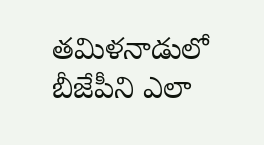తమిళనాడులో బీజేపీని ఎలా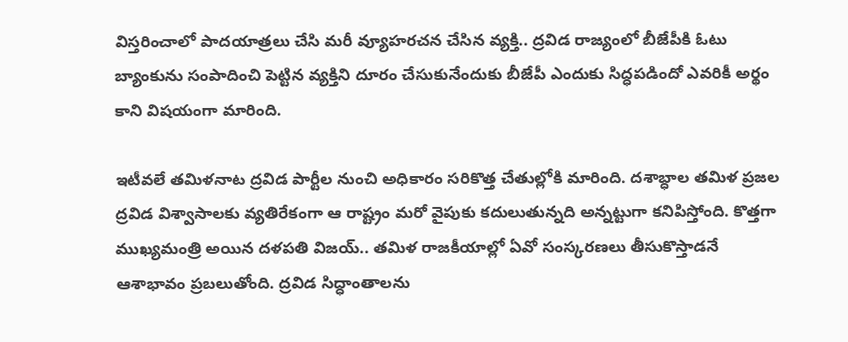విస్తరించాలో పాదయాత్రలు చేసి మరీ వ్యూహరచన చేసిన వ్యక్తి.. ద్రవిడ రాజ్యంలో బీజేపీకి ఓటు బ్యాంకును సంపాదించి పెట్టిన వ్యక్తిని దూరం చేసుకునేందుకు బీజేపీ ఎందుకు సిద్ధపడిందో ఎవరికీ అర్థం కాని విషయంగా మారింది.

ఇటీవలే తమిళనాట ద్రవిడ పార్టీల నుంచి అధికారం సరికొత్త చేతుల్లోకి మారింది. దశాబ్ధాల తమిళ ప్రజల ద్రవిడ విశ్వాసాలకు వ్యతిరేకంగా ఆ రాష్ట్రం మరో వైపుకు కదులుతున్నది అన్నట్టుగా కనిపిస్తోంది. కొత్తగా ముఖ్యమంత్రి అయిన దళపతి విజయ్.. తమిళ రాజకీయాల్లో ఏవో సంస్కరణలు తీసుకొస్తాడనే ఆశాభావం ప్రబలుతోంది. ద్రవిడ సిద్ధాంతాలను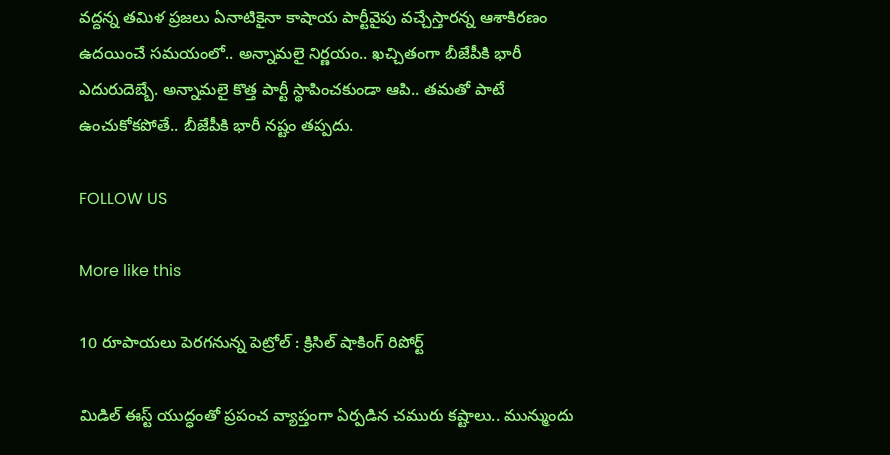వద్దన్న తమిళ ప్రజలు ఏనాటికైనా కాషాయ పార్టీవైపు వచ్చేస్తారన్న ఆశాకిరణం ఉదయించే సమయంలో.. అన్నామలై నిర్ణయం.. ఖచ్చితంగా బీజేపీకి భారీ ఎదురుదెబ్బే. అన్నామలై కొత్త పార్టీ స్థాపించకుండా ఆపి.. తమతో పాటే ఉంచుకోకపోతే.. బీజేపీకి భారీ నష్టం తప్పదు.

FOLLOW US

More like this

10 రూపాయలు పెరగనున్న పెట్రోల్ : క్రిసిల్ షాకింగ్ రిపోర్ట్

మిడిల్ ఈస్ట్ యుద్ధంతో ప్రపంచ వ్యాప్తంగా ఏర్పడిన చమురు కష్టాలు.. మున్ముందు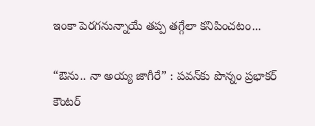ఇంకా పెరగనున్నాయే తప్ప తగ్గేలా కనిపించటం...

“ఔను.. నా అయ్య జాగీరే” : పవన్‌కు పొన్నం ప్రభాకర్ కౌంటర్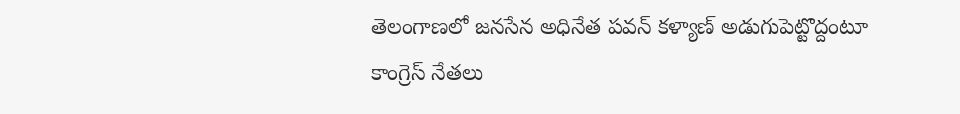తెలంగాణలో జనసేన అధినేత పవన్ కళ్యాణ్ అడుగుపెట్టొద్దంటూ కాంగ్రెస్ నేతలు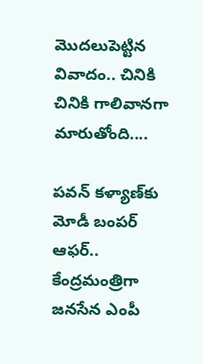మొదలుపెట్టిన వివాదం.. చినికి చినికి గాలివానగా మారుతోంది....

పవన్ కళ్యాణ్‌కు మోడీ బంపర్ ఆఫర్.. కేంద్రమంత్రిగా జనసేన ఎంపీ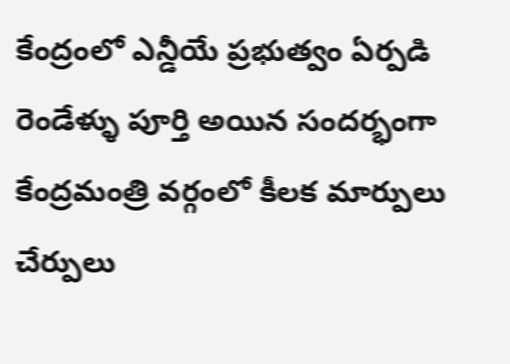కేంద్రంలో ఎన్డీయే ప్రభుత్వం ఏర్పడి రెండేళ్ళు పూర్తి అయిన సందర్భంగా కేంద్రమంత్రి వర్గంలో కీలక మార్పులు చేర్పులు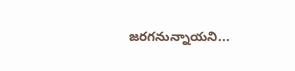జరగనున్నాయని...